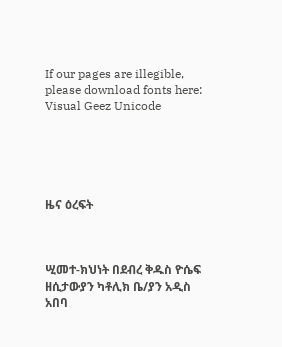If our pages are illegible, please download fonts here: Visual Geez Unicode





ዜና ዕረፍት



ሢመተ-ክህነት በደብረ ቅዱስ ዮሴፍ ዘሲታውያን ካቶሊክ ቤ/ያን አዲስ አበባ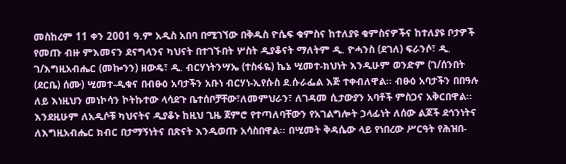መስከረም 11 ቀን 2001 ዓ.ም አዲስ አበባ በሚገኘው በቅዱስ ዮሴፍ ቁምስና ከተለያዩ ቁምስናዎችና ከተለያዩ ቦታዎች የመጡ ብዙ ምእመናን ደናግላንና ካህናት በተገኙበት ሦስት ዲያቆናት ማለትም ዲ. ዮሓንስ (ደገለ) ፍራንሶ፣ ዲ. ገ/እግዚአብሔር (መኰንን) ዘውዴ፣ ዲ. ብርሃነትንሣኤ (ተስፋዬ) ኬኔ ሢመተ-ክህነት እንዲሁም ወንድም (ገ/ሰንበት (ደርቤ) ሰሙ) ሢመተ-ዲቁና በብፁዕ አባታችን አቡነ ብርሃነ-ኢየሱስ ደ.ሱራፌል እጅ ተቀብለዋል፡፡ ብፁዕ አባታችን በበዓሉ ለይ እነዚህን መነኮሳን ኮትኩተው ላሳደጉ ቤተሰቦቻቸው፣ለመምህራን፣ ለገዳመ ሲታውያን አባቶች ምስጋና አቅርበዋል፡፡ እንደዚሁም ለአዲሶቹ ካህናትና ዲያቆኑ ከዚህ ጊዜ ጀምሮ የተጣለባቸውን የአገልግሎት ኃላፊነት ለሰው ልጆች ደኅንነትና ለእግዚአብሔር ክብር በታማኝነትና በጽናት እንዲወጡ አሳስበዋል፡፡ በሢመት ቅዳሴው ላይ የነበረው ሥርዓት የሕዝበ-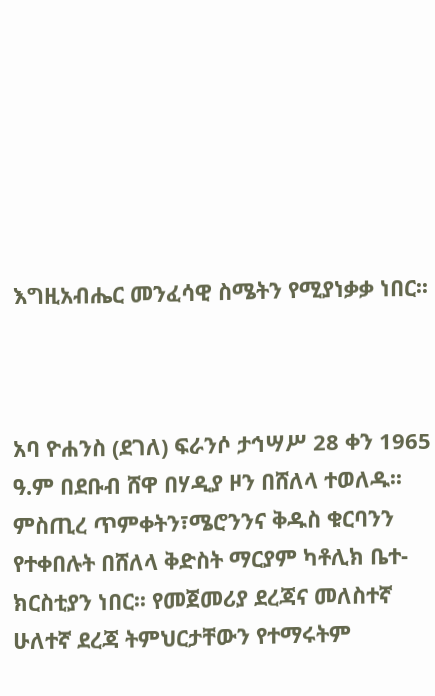እግዚአብሔር መንፈሳዊ ስሜትን የሚያነቃቃ ነበር፡፡



አባ ዮሐንስ (ደገለ) ፍራንሶ ታኅሣሥ 28 ቀን 1965 ዓ.ም በደቡብ ሸዋ በሃዲያ ዞን በሸለላ ተወለዱ፡፡ ምስጢረ ጥምቀትን፣ሜሮንንና ቅዱስ ቁርባንን የተቀበሉት በሸለላ ቅድስት ማርያም ካቶሊክ ቤተ-ክርስቲያን ነበር፡፡ የመጀመሪያ ደረጃና መለስተኛ ሁለተኛ ደረጃ ትምህርታቸውን የተማሩትም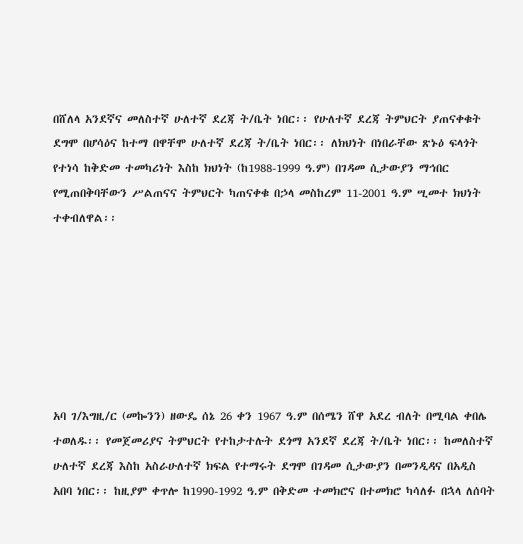በሸለላ አንደኛና መለስተኛ ሁለተኛ ደረጃ ት/ቤት ነበር፡፡ የሁለተኛ ደረጃ ትምህርት ያጠናቀቁት ደግሞ በሆሳዕና ከተማ በዋቸሞ ሁለተኛ ደረጃ ት/ቤት ነበር፡፡ ለክህነት በነበራቸው ጽኑዕ ፍላጎት የተነሳ ከቅድመ ተመካሪነት እስከ ክህነት (ከ1988-1999 ዓ.ም) በገዳመ ሲታውያን ማኅበር የሚጠበቅባቸውን ሥልጠናና ትምህርት ካጠናቀቁ በኃላ መስከረም 11-2001 ዓ.ም ሢመተ ክህነት ተቀብለዋል፡፡







አባ ገ/እግዚ/ር (መኰንን) ዘውዴ ሰኔ 26 ቀን 1967 ዓ.ም በሰሜን ሸዋ አደረ ብለት በሚባል ቀበሌ ተወለዱ፡፡ የመጀመሪያና ትምህርት የተከታተሉት ደጎማ አንደኛ ደረጃ ት/ቤት ነበር፡፡ ከመለስተኛ ሁለተኛ ደረጃ እስከ አስራሁለተኛ ክፍል የተማሩት ደግሞ በገዳመ ሲታውያን በመንዲዳና በአዲስ አበባ ነበር፡፡ ከዚያም ቀጥሎ ከ1990-1992 ዓ.ም በቅድመ ተመክሮና በተመክሮ ካሳለፉ በኋላ ለሰባት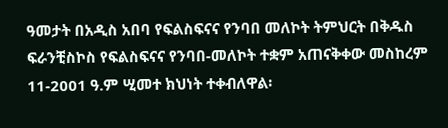ዓመታት በአዲስ አበባ የፍልስፍናና የንባበ መለኮት ትምህርት በቅዱስ ፍራንቺስኮስ የፍልስፍናና የንባበ-መለኮት ተቋም አጠናቅቀው መስከረም 11-2001 ዓ.ም ሢመተ ክህነት ተቀብለዋል፡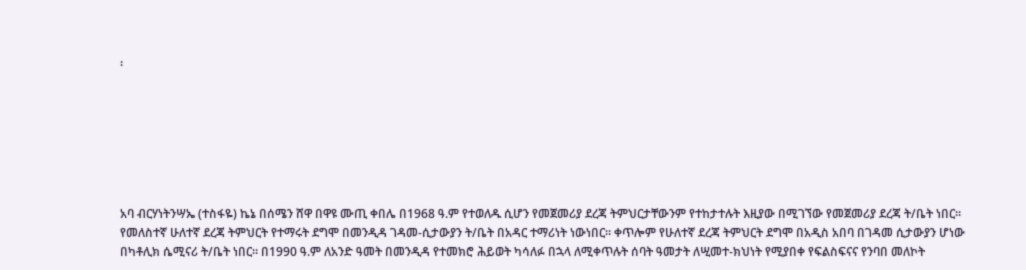፡







አባ ብርሃነትንሣኤ (ተስፋዬ) ኬኔ በሰሜን ሸዋ በዋዩ ሙጢ ቀበሌ በ1968 ዓ.ም የተወለዱ ሲሆን የመጀመሪያ ደረጃ ትምህርታቸውንም የተከታተሉት እዚያው በሚገኘው የመጀመሪያ ደረጃ ት/ቤት ነበር፡፡ የመለስተኛ ሁለተኛ ደረጃ ትምህርት የተማሩት ደግሞ በመንዲዳ ገዳመ-ሲታውያን ት/ቤት በአዳር ተማሪነት ነውነበር፡፡ ቀጥሎም የሁለተኛ ደረጃ ትምህርት ደግሞ በአዲስ አበባ በገዳመ ሲታውያን ሆነው በካቶሊክ ሴሚናሪ ት/ቤት ነበር፡፡ በ1990 ዓ.ም ለአንድ ዓመት በመንዲዳ የተመክሮ ሕይወት ካሳለፉ በኋላ ለሚቀጥሉት ሰባት ዓመታት ለሢመተ-ክህነት የሚያበቀ የፍልስፍናና የንባበ መለኮት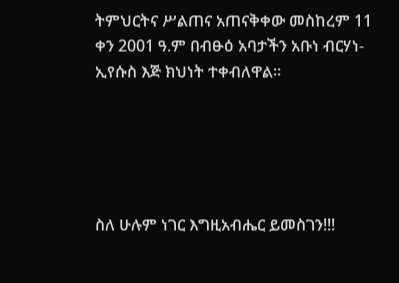ትምህርትና ሥልጠና አጠናቅቀው መስከረም 11 ቀን 2001 ዓ.ም በብፁዕ አባታችን አቡነ ብርሃነ-ኢየሱስ እጅ ክህነት ተቀብለዋል፡፡





ስለ ሁሉም ነገር እግዚአብሔር ይመስገን!!!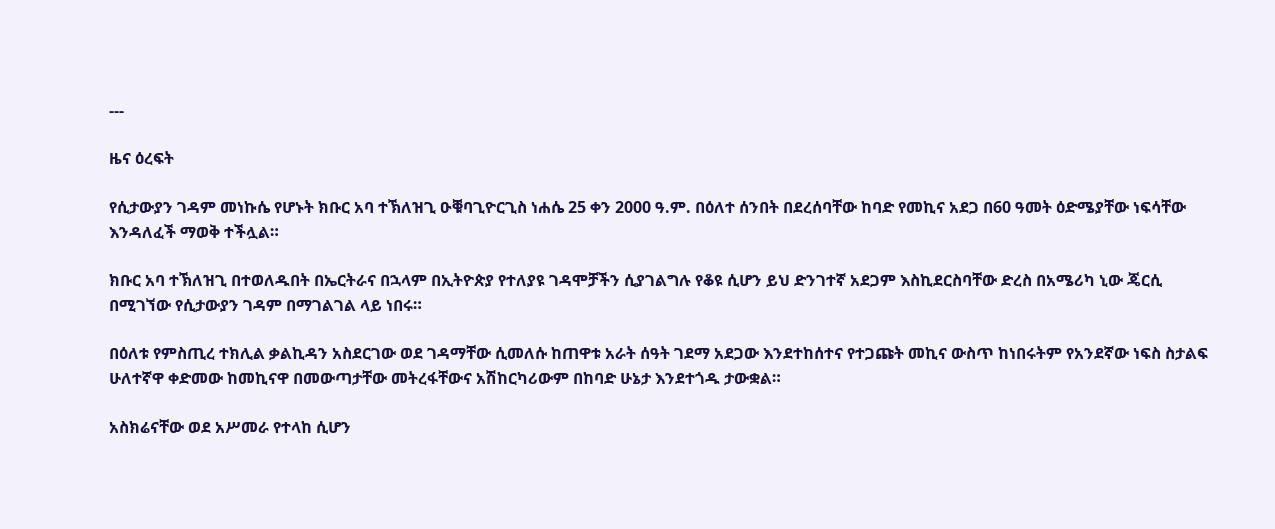---

ዜና ዕረፍት

የሲታውያን ገዳም መነኩሴ የሆኑት ክቡር አባ ተኽለዝጊ ዑቑባጊዮርጊስ ነሐሴ 25 ቀን 2000 ዓ.ም. በዕለተ ሰንበት በደረሰባቸው ከባድ የመኪና አደጋ በ60 ዓመት ዕድሜያቸው ነፍሳቸው እንዳለፈች ማወቅ ተችሏል።

ክቡር አባ ተኽለዝጊ በተወለዱበት በኤርትራና በኋላም በኢትዮጵያ የተለያዩ ገዳሞቻችን ሲያገልግሉ የቆዩ ሲሆን ይህ ድንገተኛ አደጋም እስኪደርስባቸው ድረስ በአሜሪካ ኒው ጄርሲ በሚገኘው የሲታውያን ገዳም በማገልገል ላይ ነበሩ።

በዕለቱ የምስጢረ ተክሊል ቃልኪዳን አስደርገው ወደ ገዳማቸው ሲመለሱ ከጠዋቱ አራት ሰዓት ገደማ አደጋው እንደተከሰተና የተጋጩት መኪና ውስጥ ከነበሩትም የአንደኛው ነፍስ ስታልፍ ሁለተኛዋ ቀድመው ከመኪናዋ በመውጣታቸው መትረፋቸውና አሽከርካሪውም በከባድ ሁኔታ እንደተጎዱ ታውቋል።

አስክሬናቸው ወደ አሥመራ የተላከ ሲሆን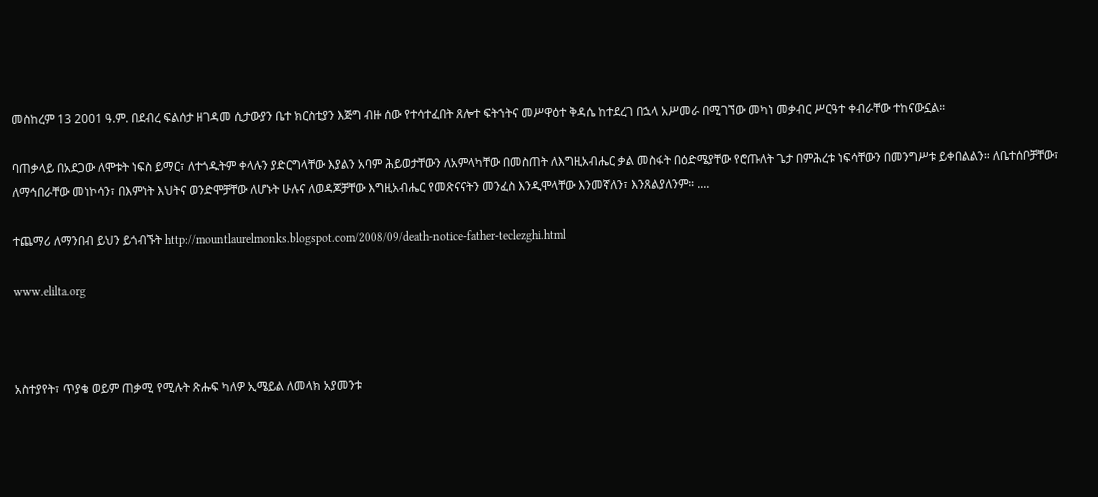መስከረም 13 2001 ዓ.ም. በደብረ ፍልሰታ ዘገዳመ ሲታውያን ቤተ ክርስቲያን እጅግ ብዙ ሰው የተሳተፈበት ጸሎተ ፍትኀትና መሥዋዕተ ቅዳሴ ከተደረገ በኋላ አሥመራ በሚገኘው መካነ መቃብር ሥርዓተ ቀብራቸው ተከናውኗል።

ባጠቃላይ በአደጋው ለሞቱት ነፍስ ይማር፣ ለተጎዱትም ቀላሉን ያድርግላቸው እያልን አባም ሕይወታቸውን ለአምላካቸው በመስጠት ለእግዚአብሔር ቃል መስፋት በዕድሜያቸው የሮጡለት ጌታ በምሕረቱ ነፍሳቸውን በመንግሥቱ ይቀበልልን። ለቤተሰቦቻቸው፣ ለማኅበራቸው መነኮሳን፣ በእምነት እህትና ወንድሞቻቸው ለሆኑት ሁሉና ለወዳጆቻቸው እግዚአብሔር የመጽናናትን መንፈስ እንዲሞላቸው እንመኛለን፣ እንጸልያለንም። ....

ተጨማሪ ለማንበብ ይህን ይጎብኙት http://mountlaurelmonks.blogspot.com/2008/09/death-notice-father-teclezghi.html

www.elilta.org



አስተያየት፣ ጥያቄ ወይም ጠቃሚ የሚሉት ጽሑፍ ካለዎ ኢሜይል ለመላክ አያመንቱ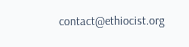contact@ethiocist.org